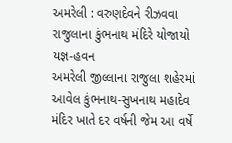અમરેલી : વરુણદેવને રીઝવવા રાજુલાના કુંભનાથ મંદિરે યોજાયો યજ્ઞ-હવન
અમરેલી જીલ્લાના રાજુલા શહેરમાં આવેલ કુંભનાથ-સુખનાથ મહાદેવ મંદિર ખાતે દર વર્ષની જેમ આ વર્ષે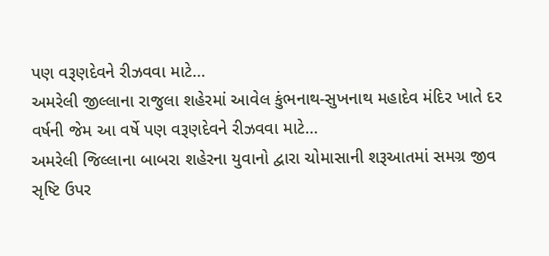પણ વરૂણદેવને રીઝવવા માટે…
અમરેલી જીલ્લાના રાજુલા શહેરમાં આવેલ કુંભનાથ-સુખનાથ મહાદેવ મંદિર ખાતે દર વર્ષની જેમ આ વર્ષે પણ વરૂણદેવને રીઝવવા માટે…
અમરેલી જિલ્લાના બાબરા શહેરના યુવાનો દ્વારા ચોમાસાની શરૂઆતમાં સમગ્ર જીવ સૃષ્ટિ ઉપર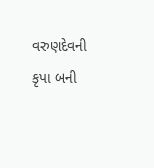વરુણદેવની કૃપા બની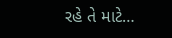રહે તે માટે…